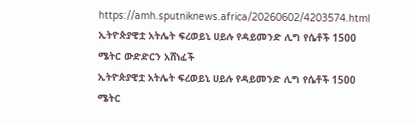https://amh.sputniknews.africa/20260602/4203574.html
ኢትዮጵያዊቷ አትሌት ፍረወይኒ ሀይሉ የዳይመንድ ሊግ የሴቶች 1500 ሜትር ውድድርን አሸነፈች
ኢትዮጵያዊቷ አትሌት ፍረወይኒ ሀይሉ የዳይመንድ ሊግ የሴቶች 1500 ሜትር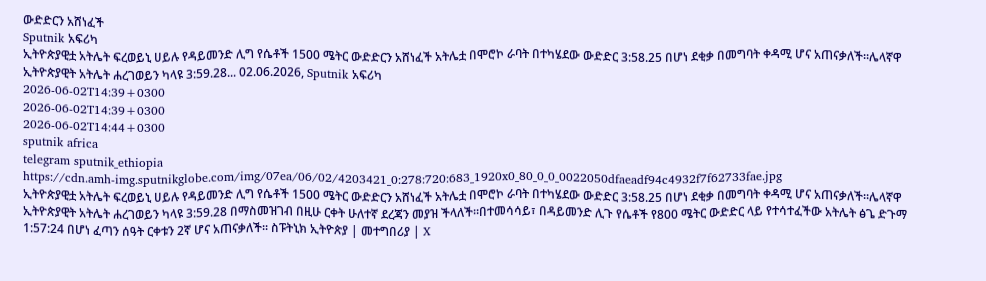ውድድርን አሸነፈች
Sputnik አፍሪካ
ኢትዮጵያዊቷ አትሌት ፍረወይኒ ሀይሉ የዳይመንድ ሊግ የሴቶች 1500 ሜትር ውድድርን አሸነፈች አትሌቷ በሞሮኮ ራባት በተካሄደው ውድድር 3:58.25 በሆነ ደቂቃ በመግባት ቀዳሚ ሆና አጠናቃለች።ሌላኛዋ ኢትዮጵያዊት አትሌት ሐረገወይን ካላዩ 3:59.28... 02.06.2026, Sputnik አፍሪካ
2026-06-02T14:39+0300
2026-06-02T14:39+0300
2026-06-02T14:44+0300
sputnik africa
telegram sputnik_ethiopia
https://cdn.amh-img.sputnikglobe.com/img/07ea/06/02/4203421_0:278:720:683_1920x0_80_0_0_0022050dfaeadf94c4932f7f62733fae.jpg
ኢትዮጵያዊቷ አትሌት ፍረወይኒ ሀይሉ የዳይመንድ ሊግ የሴቶች 1500 ሜትር ውድድርን አሸነፈች አትሌቷ በሞሮኮ ራባት በተካሄደው ውድድር 3:58.25 በሆነ ደቂቃ በመግባት ቀዳሚ ሆና አጠናቃለች።ሌላኛዋ ኢትዮጵያዊት አትሌት ሐረገወይን ካላዩ 3:59.28 በማስመዝገብ በዚሁ ርቀት ሁለተኛ ደረጃን መያዝ ችላለች።በተመሳሳይ፣ በዳይመንድ ሊጉ የሴቶች የ800 ሜትር ውድድር ላይ የተሳተፈችው አትሌት ፅጌ ድጉማ 1:57:24 በሆነ ፈጣን ሰዓት ርቀቱን 2ኛ ሆና አጠናቃለች፡፡ ስፑትኒክ ኢትዮጵያ | መተግበሪያ | X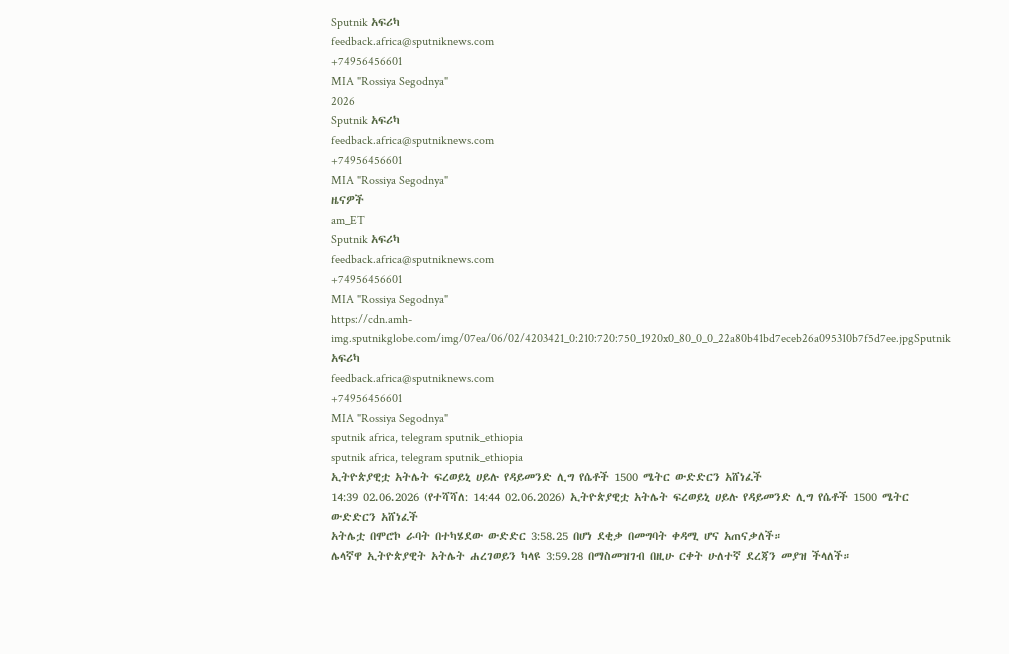Sputnik አፍሪካ
feedback.africa@sputniknews.com
+74956456601
MIA "Rossiya Segodnya"
2026
Sputnik አፍሪካ
feedback.africa@sputniknews.com
+74956456601
MIA "Rossiya Segodnya"
ዜናዎች
am_ET
Sputnik አፍሪካ
feedback.africa@sputniknews.com
+74956456601
MIA "Rossiya Segodnya"
https://cdn.amh-img.sputnikglobe.com/img/07ea/06/02/4203421_0:210:720:750_1920x0_80_0_0_22a80b41bd7eceb26a095310b7f5d7ee.jpgSputnik አፍሪካ
feedback.africa@sputniknews.com
+74956456601
MIA "Rossiya Segodnya"
sputnik africa, telegram sputnik_ethiopia
sputnik africa, telegram sputnik_ethiopia
ኢትዮጵያዊቷ አትሌት ፍረወይኒ ሀይሉ የዳይመንድ ሊግ የሴቶች 1500 ሜትር ውድድርን አሸነፈች
14:39 02.06.2026 (የተሻሻለ: 14:44 02.06.2026) ኢትዮጵያዊቷ አትሌት ፍረወይኒ ሀይሉ የዳይመንድ ሊግ የሴቶች 1500 ሜትር ውድድርን አሸነፈች
አትሌቷ በሞሮኮ ራባት በተካሄደው ውድድር 3:58.25 በሆነ ደቂቃ በመግባት ቀዳሚ ሆና አጠናቃለች።
ሌላኛዋ ኢትዮጵያዊት አትሌት ሐረገወይን ካላዩ 3:59.28 በማስመዝገብ በዚሁ ርቀት ሁለተኛ ደረጃን መያዝ ችላለች።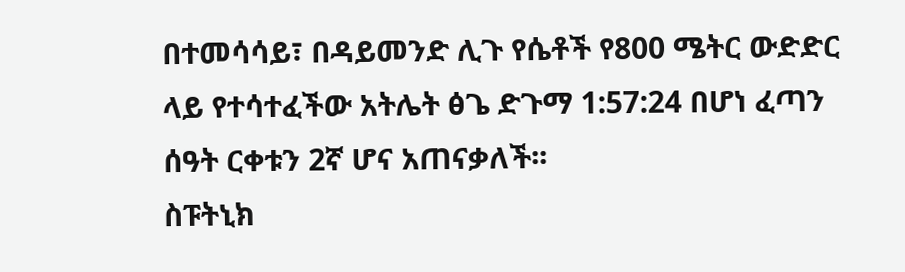በተመሳሳይ፣ በዳይመንድ ሊጉ የሴቶች የ800 ሜትር ውድድር ላይ የተሳተፈችው አትሌት ፅጌ ድጉማ 1:57:24 በሆነ ፈጣን ሰዓት ርቀቱን 2ኛ ሆና አጠናቃለች፡፡
ስፑትኒክ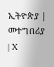ኢትዮጵያ | መተግበሪያ | X